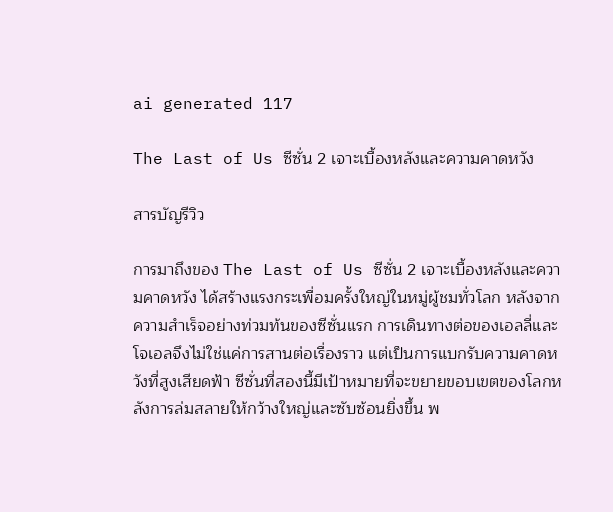ai generated 117

The Last of Us ซีซั่น 2 เจาะเบื้องหลังและความคาดหวัง

สารบัญรีวิว

การมาถึงของ The Last of Us ซีซั่น 2 เจาะเบื้องหลังและความคาดหวัง ได้สร้างแรงกระเพื่อมครั้งใหญ่ในหมู่ผู้ชมทั่วโลก หลังจากความสำเร็จอย่างท่วมท้นของซีซั่นแรก การเดินทางต่อของเอลลี่และโจเอลจึงไม่ใช่แค่การสานต่อเรื่องราว แต่เป็นการแบกรับความคาดหวังที่สูงเสียดฟ้า ซีซั่นที่สองนี้มีเป้าหมายที่จะขยายขอบเขตของโลกหลังการล่มสลายให้กว้างใหญ่และซับซ้อนยิ่งขึ้น พ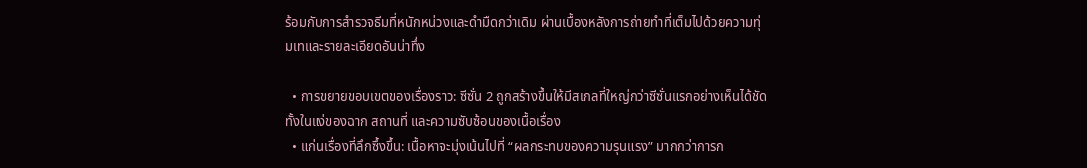ร้อมกับการสำรวจธีมที่หนักหน่วงและดำมืดกว่าเดิม ผ่านเบื้องหลังการถ่ายทำที่เต็มไปด้วยความทุ่มเทและรายละเอียดอันน่าทึ่ง

  • การขยายขอบเขตของเรื่องราว: ซีซั่น 2 ถูกสร้างขึ้นให้มีสเกลที่ใหญ่กว่าซีซั่นแรกอย่างเห็นได้ชัด ทั้งในแง่ของฉาก สถานที่ และความซับซ้อนของเนื้อเรื่อง
  • แก่นเรื่องที่ลึกซึ้งขึ้น: เนื้อหาจะมุ่งเน้นไปที่ “ผลกระทบของความรุนแรง” มากกว่าการก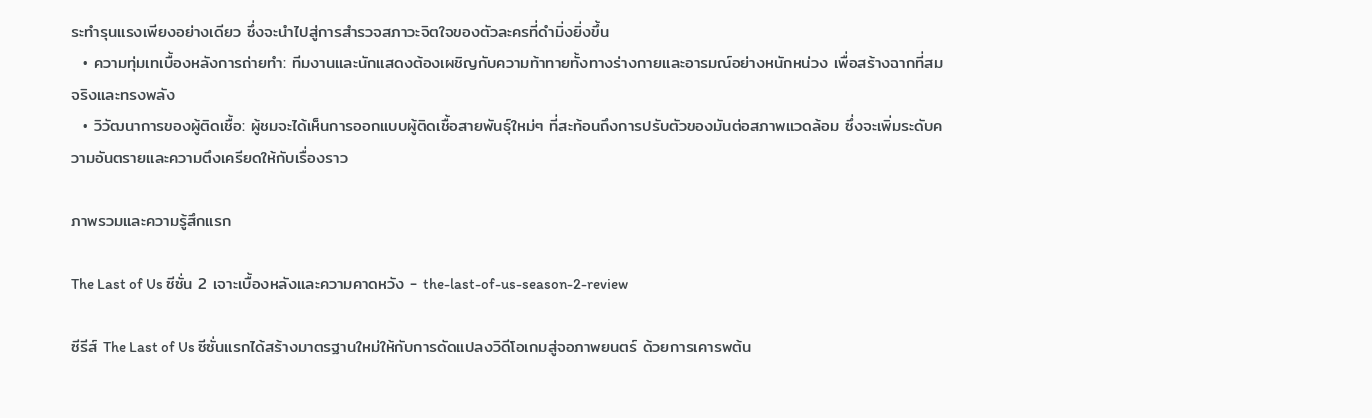ระทำรุนแรงเพียงอย่างเดียว ซึ่งจะนำไปสู่การสำรวจสภาวะจิตใจของตัวละครที่ดำมิ่งยิ่งขึ้น
  • ความทุ่มเทเบื้องหลังการถ่ายทำ: ทีมงานและนักแสดงต้องเผชิญกับความท้าทายทั้งทางร่างกายและอารมณ์อย่างหนักหน่วง เพื่อสร้างฉากที่สมจริงและทรงพลัง
  • วิวัฒนาการของผู้ติดเชื้อ: ผู้ชมจะได้เห็นการออกแบบผู้ติดเชื้อสายพันธุ์ใหม่ๆ ที่สะท้อนถึงการปรับตัวของมันต่อสภาพแวดล้อม ซึ่งจะเพิ่มระดับความอันตรายและความตึงเครียดให้กับเรื่องราว

ภาพรวมและความรู้สึกแรก

The Last of Us ซีซั่น 2 เจาะเบื้องหลังและความคาดหวัง - the-last-of-us-season-2-review

ซีรีส์ The Last of Us ซีซั่นแรกได้สร้างมาตรฐานใหม่ให้กับการดัดแปลงวิดีโอเกมสู่จอภาพยนตร์ ด้วยการเคารพต้น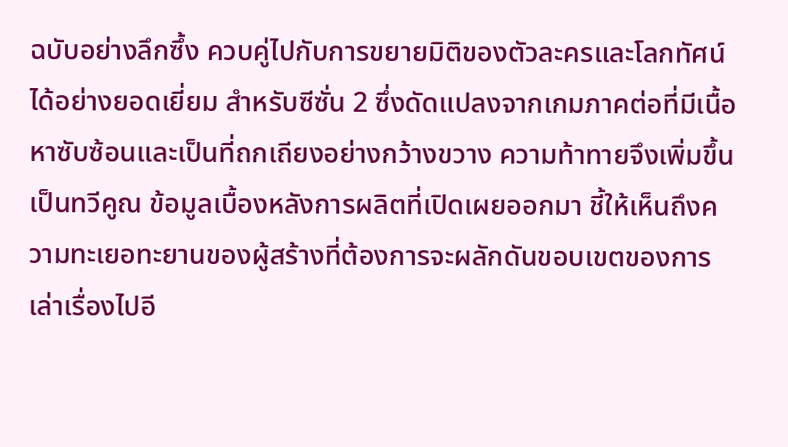ฉบับอย่างลึกซึ้ง ควบคู่ไปกับการขยายมิติของตัวละครและโลกทัศน์ได้อย่างยอดเยี่ยม สำหรับซีซั่น 2 ซึ่งดัดแปลงจากเกมภาคต่อที่มีเนื้อหาซับซ้อนและเป็นที่ถกเถียงอย่างกว้างขวาง ความท้าทายจึงเพิ่มขึ้นเป็นทวีคูณ ข้อมูลเบื้องหลังการผลิตที่เปิดเผยออกมา ชี้ให้เห็นถึงความทะเยอทะยานของผู้สร้างที่ต้องการจะผลักดันขอบเขตของการเล่าเรื่องไปอี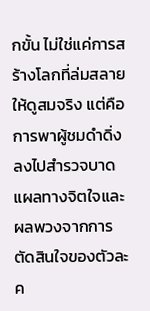กขั้น ไม่ใช่แค่การสร้างโลกที่ล่มสลายให้ดูสมจริง แต่คือการพาผู้ชมดำดิ่งลงไปสำรวจบาดแผลทางจิตใจและผลพวงจากการตัดสินใจของตัวละค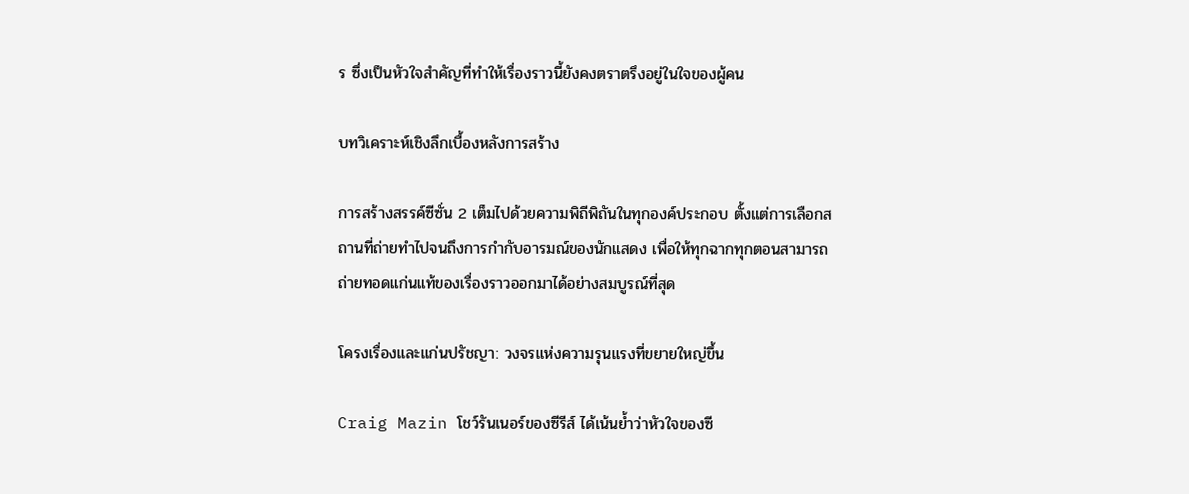ร ซึ่งเป็นหัวใจสำคัญที่ทำให้เรื่องราวนี้ยังคงตราตรึงอยู่ในใจของผู้คน

บทวิเคราะห์เชิงลึกเบื้องหลังการสร้าง

การสร้างสรรค์ซีซั่น 2 เต็มไปด้วยความพิถีพิถันในทุกองค์ประกอบ ตั้งแต่การเลือกสถานที่ถ่ายทำไปจนถึงการกำกับอารมณ์ของนักแสดง เพื่อให้ทุกฉากทุกตอนสามารถถ่ายทอดแก่นแท้ของเรื่องราวออกมาได้อย่างสมบูรณ์ที่สุด

โครงเรื่องและแก่นปรัชญา: วงจรแห่งความรุนแรงที่ขยายใหญ่ขึ้น

Craig Mazin โชว์รันเนอร์ของซีรีส์ ได้เน้นย้ำว่าหัวใจของซี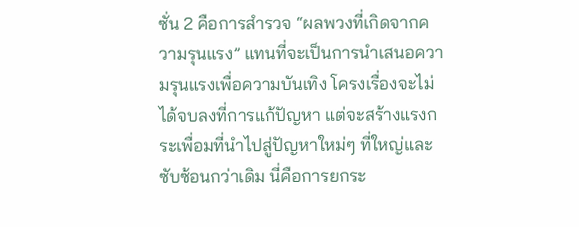ซั่น 2 คือการสำรวจ “ผลพวงที่เกิดจากความรุนแรง” แทนที่จะเป็นการนำเสนอความรุนแรงเพื่อความบันเทิง โครงเรื่องจะไม่ได้จบลงที่การแก้ปัญหา แต่จะสร้างแรงกระเพื่อมที่นำไปสู่ปัญหาใหม่ๆ ที่ใหญ่และซับซ้อนกว่าเดิม นี่คือการยกระ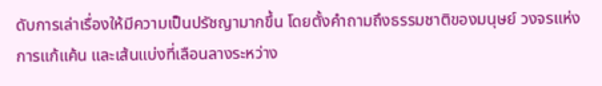ดับการเล่าเรื่องให้มีความเป็นปรัชญามากขึ้น โดยตั้งคำถามถึงธรรมชาติของมนุษย์ วงจรแห่งการแก้แค้น และเส้นแบ่งที่เลือนลางระหว่าง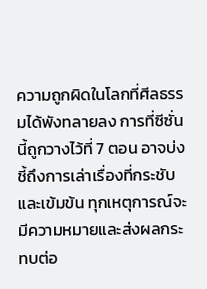ความถูกผิดในโลกที่ศีลธรรมได้พังทลายลง การที่ซีซั่นนี้ถูกวางไว้ที่ 7 ตอน อาจบ่งชี้ถึงการเล่าเรื่องที่กระชับและเข้มข้น ทุกเหตุการณ์จะมีความหมายและส่งผลกระทบต่อ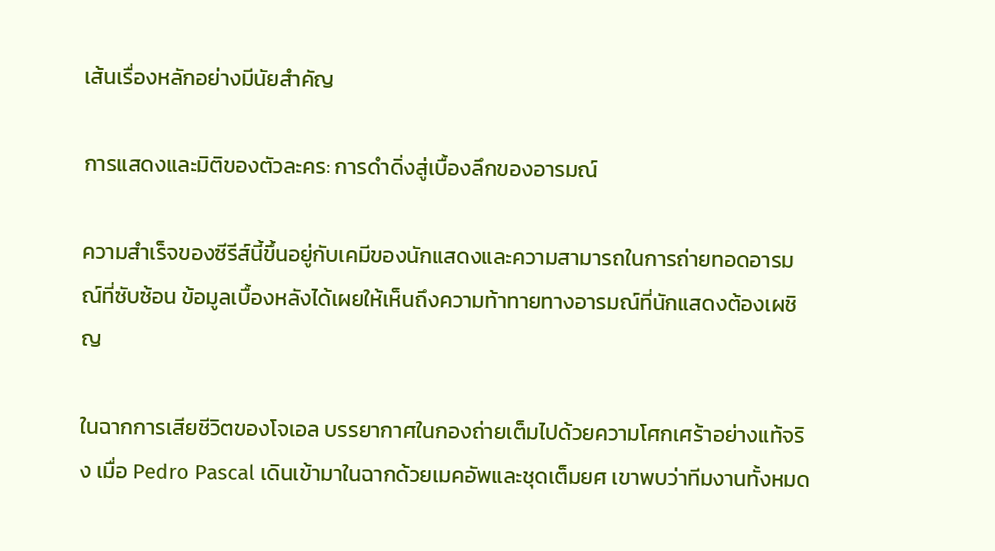เส้นเรื่องหลักอย่างมีนัยสำคัญ

การแสดงและมิติของตัวละคร: การดำดิ่งสู่เบื้องลึกของอารมณ์

ความสำเร็จของซีรีส์นี้ขึ้นอยู่กับเคมีของนักแสดงและความสามารถในการถ่ายทอดอารมณ์ที่ซับซ้อน ข้อมูลเบื้องหลังได้เผยให้เห็นถึงความท้าทายทางอารมณ์ที่นักแสดงต้องเผชิญ

ในฉากการเสียชีวิตของโจเอล บรรยากาศในกองถ่ายเต็มไปด้วยความโศกเศร้าอย่างแท้จริง เมื่อ Pedro Pascal เดินเข้ามาในฉากด้วยเมคอัพและชุดเต็มยศ เขาพบว่าทีมงานทั้งหมด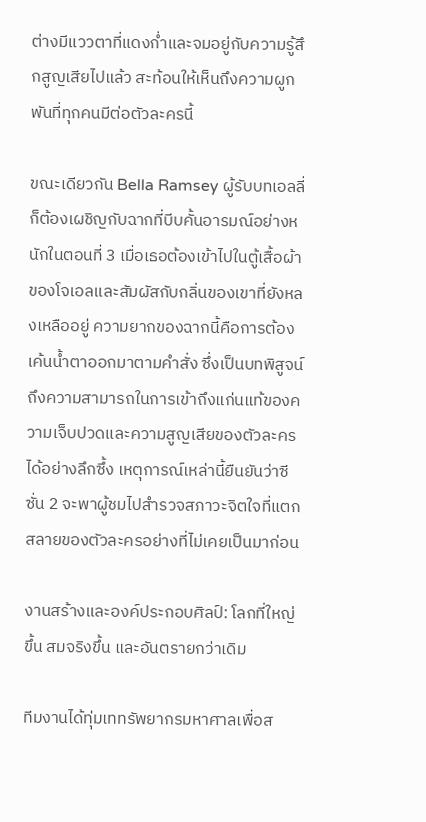ต่างมีแววตาที่แดงก่ำและจมอยู่กับความรู้สึกสูญเสียไปแล้ว สะท้อนให้เห็นถึงความผูกพันที่ทุกคนมีต่อตัวละครนี้

ขณะเดียวกัน Bella Ramsey ผู้รับบทเอลลี่ ก็ต้องเผชิญกับฉากที่บีบคั้นอารมณ์อย่างหนักในตอนที่ 3 เมื่อเธอต้องเข้าไปในตู้เสื้อผ้าของโจเอลและสัมผัสกับกลิ่นของเขาที่ยังหลงเหลืออยู่ ความยากของฉากนี้คือการต้องเค้นน้ำตาออกมาตามคำสั่ง ซึ่งเป็นบทพิสูจน์ถึงความสามารถในการเข้าถึงแก่นแท้ของความเจ็บปวดและความสูญเสียของตัวละครได้อย่างลึกซึ้ง เหตุการณ์เหล่านี้ยืนยันว่าซีซั่น 2 จะพาผู้ชมไปสำรวจสภาวะจิตใจที่แตกสลายของตัวละครอย่างที่ไม่เคยเป็นมาก่อน

งานสร้างและองค์ประกอบศิลป์: โลกที่ใหญ่ขึ้น สมจริงขึ้น และอันตรายกว่าเดิม

ทีมงานได้ทุ่มเททรัพยากรมหาศาลเพื่อส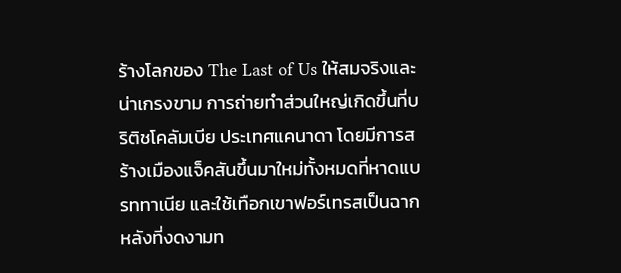ร้างโลกของ The Last of Us ให้สมจริงและน่าเกรงขาม การถ่ายทำส่วนใหญ่เกิดขึ้นที่บริติชโคลัมเบีย ประเทศแคนาดา โดยมีการสร้างเมืองแจ็คสันขึ้นมาใหม่ทั้งหมดที่หาดแบรททาเนีย และใช้เทือกเขาฟอร์เทรสเป็นฉากหลังที่งดงามท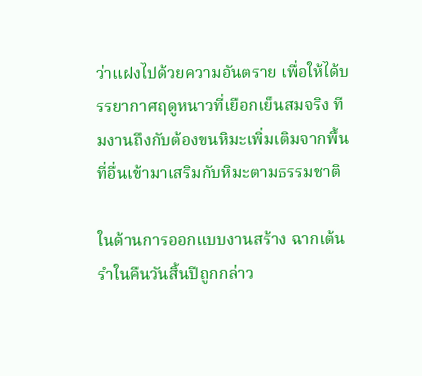ว่าแฝงไปด้วยความอันตราย เพื่อให้ได้บรรยากาศฤดูหนาวที่เยือกเย็นสมจริง ทีมงานถึงกับต้องขนหิมะเพิ่มเติมจากพื้นที่อื่นเข้ามาเสริมกับหิมะตามธรรมชาติ

ในด้านการออกแบบงานสร้าง ฉากเต้นรำในคืนวันสิ้นปีถูกกล่าว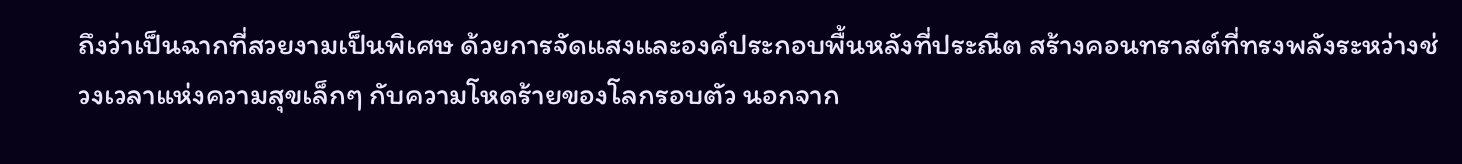ถึงว่าเป็นฉากที่สวยงามเป็นพิเศษ ด้วยการจัดแสงและองค์ประกอบพื้นหลังที่ประณีต สร้างคอนทราสต์ที่ทรงพลังระหว่างช่วงเวลาแห่งความสุขเล็กๆ กับความโหดร้ายของโลกรอบตัว นอกจาก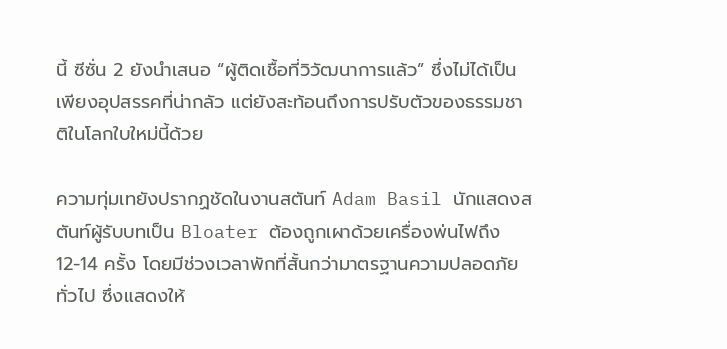นี้ ซีซั่น 2 ยังนำเสนอ “ผู้ติดเชื้อที่วิวัฒนาการแล้ว” ซึ่งไม่ได้เป็นเพียงอุปสรรคที่น่ากลัว แต่ยังสะท้อนถึงการปรับตัวของธรรมชาติในโลกใบใหม่นี้ด้วย

ความทุ่มเทยังปรากฏชัดในงานสตันท์ Adam Basil นักแสดงสตันท์ผู้รับบทเป็น Bloater ต้องถูกเผาด้วยเครื่องพ่นไฟถึง 12-14 ครั้ง โดยมีช่วงเวลาพักที่สั้นกว่ามาตรฐานความปลอดภัยทั่วไป ซึ่งแสดงให้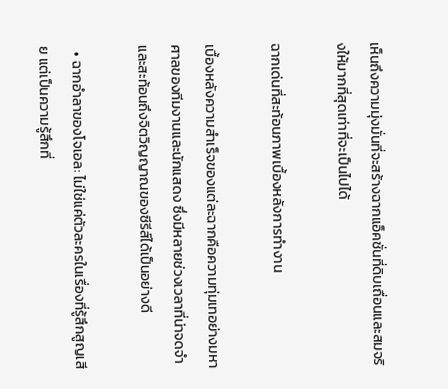เห็นถึงความมุ่งมั่นที่จะสร้างฉากแอ็คชั่นที่ดิบเถื่อนและสมจริงให้มากที่สุดเท่าที่จะเป็นไปได้

ฉากเด่นที่สะท้อนภาพเบื้องหลังการทำงาน

เบื้องหลังความสำเร็จของแต่ละฉากคือความทุ่มเทอย่างมหาศาลของทีมงานและนักแสดง ซึ่งมีหลายช่วงเวลาที่น่าจดจำและสะท้อนถึงจิตวิญญาณของซีรีส์ได้เป็นอย่างดี

  • ฉากอำลาของโจเอล: ไม่ใช่แค่ตัวละครในเรื่องที่รู้สึกสูญเสีย แต่เป็นความรู้สึกที่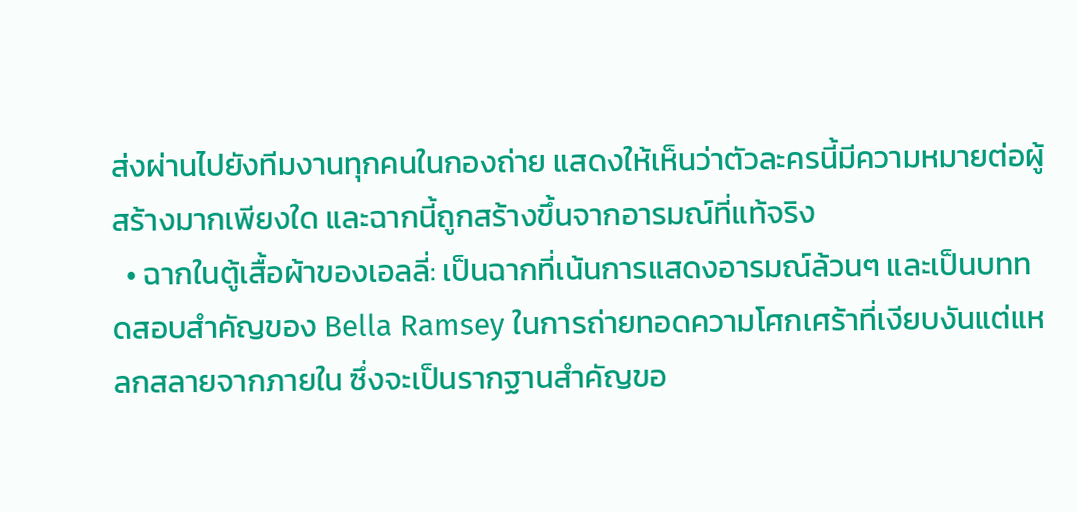ส่งผ่านไปยังทีมงานทุกคนในกองถ่าย แสดงให้เห็นว่าตัวละครนี้มีความหมายต่อผู้สร้างมากเพียงใด และฉากนี้ถูกสร้างขึ้นจากอารมณ์ที่แท้จริง
  • ฉากในตู้เสื้อผ้าของเอลลี่: เป็นฉากที่เน้นการแสดงอารมณ์ล้วนๆ และเป็นบททดสอบสำคัญของ Bella Ramsey ในการถ่ายทอดความโศกเศร้าที่เงียบงันแต่แหลกสลายจากภายใน ซึ่งจะเป็นรากฐานสำคัญขอ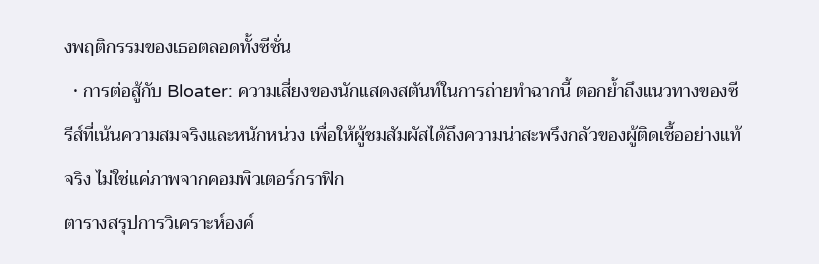งพฤติกรรมของเธอตลอดทั้งซีซั่น
  • การต่อสู้กับ Bloater: ความเสี่ยงของนักแสดงสตันท์ในการถ่ายทำฉากนี้ ตอกย้ำถึงแนวทางของซีรีส์ที่เน้นความสมจริงและหนักหน่วง เพื่อให้ผู้ชมสัมผัสได้ถึงความน่าสะพรึงกลัวของผู้ติดเชื้ออย่างแท้จริง ไม่ใช่แค่ภาพจากคอมพิวเตอร์กราฟิก
ตารางสรุปการวิเคราะห์องค์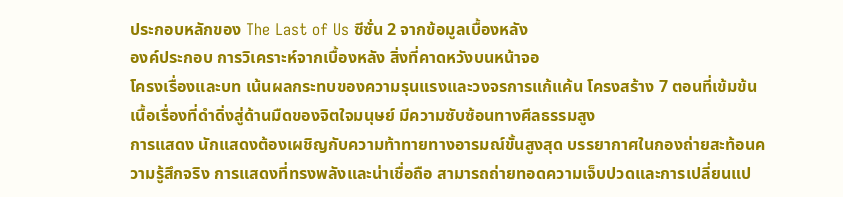ประกอบหลักของ The Last of Us ซีซั่น 2 จากข้อมูลเบื้องหลัง
องค์ประกอบ การวิเคราะห์จากเบื้องหลัง สิ่งที่คาดหวังบนหน้าจอ
โครงเรื่องและบท เน้นผลกระทบของความรุนแรงและวงจรการแก้แค้น โครงสร้าง 7 ตอนที่เข้มข้น เนื้อเรื่องที่ดำดิ่งสู่ด้านมืดของจิตใจมนุษย์ มีความซับซ้อนทางศีลธรรมสูง
การแสดง นักแสดงต้องเผชิญกับความท้าทายทางอารมณ์ขั้นสูงสุด บรรยากาศในกองถ่ายสะท้อนความรู้สึกจริง การแสดงที่ทรงพลังและน่าเชื่อถือ สามารถถ่ายทอดความเจ็บปวดและการเปลี่ยนแป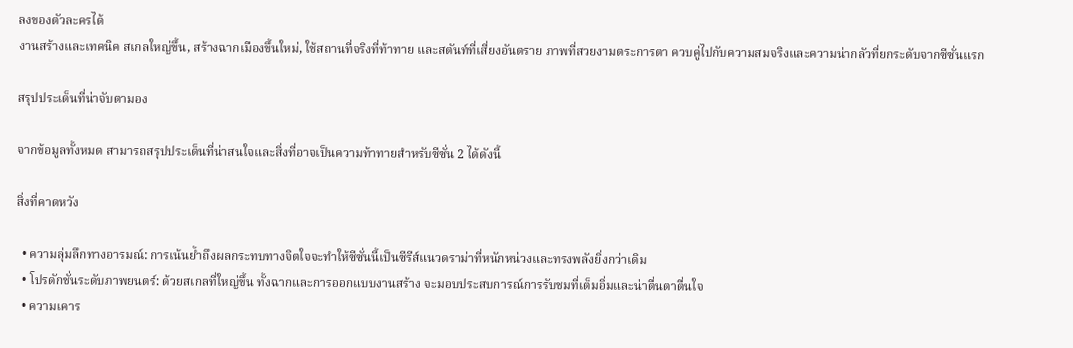ลงของตัวละครได้
งานสร้างและเทคนิค สเกลใหญ่ขึ้น, สร้างฉากเมืองขึ้นใหม่, ใช้สถานที่จริงที่ท้าทาย และสตันท์ที่เสี่ยงอันตราย ภาพที่สวยงามตระการตา ควบคู่ไปกับความสมจริงและความน่ากลัวที่ยกระดับจากซีซั่นแรก

สรุปประเด็นที่น่าจับตามอง

จากข้อมูลทั้งหมด สามารถสรุปประเด็นที่น่าสนใจและสิ่งที่อาจเป็นความท้าทายสำหรับซีซั่น 2 ได้ดังนี้

สิ่งที่คาดหวัง

  • ความลุ่มลึกทางอารมณ์: การเน้นย้ำถึงผลกระทบทางจิตใจจะทำให้ซีซั่นนี้เป็นซีรีส์แนวดราม่าที่หนักหน่วงและทรงพลังยิ่งกว่าเดิม
  • โปรดักชั่นระดับภาพยนตร์: ด้วยสเกลที่ใหญ่ขึ้น ทั้งฉากและการออกแบบงานสร้าง จะมอบประสบการณ์การรับชมที่เต็มอิ่มและน่าตื่นตาตื่นใจ
  • ความเคาร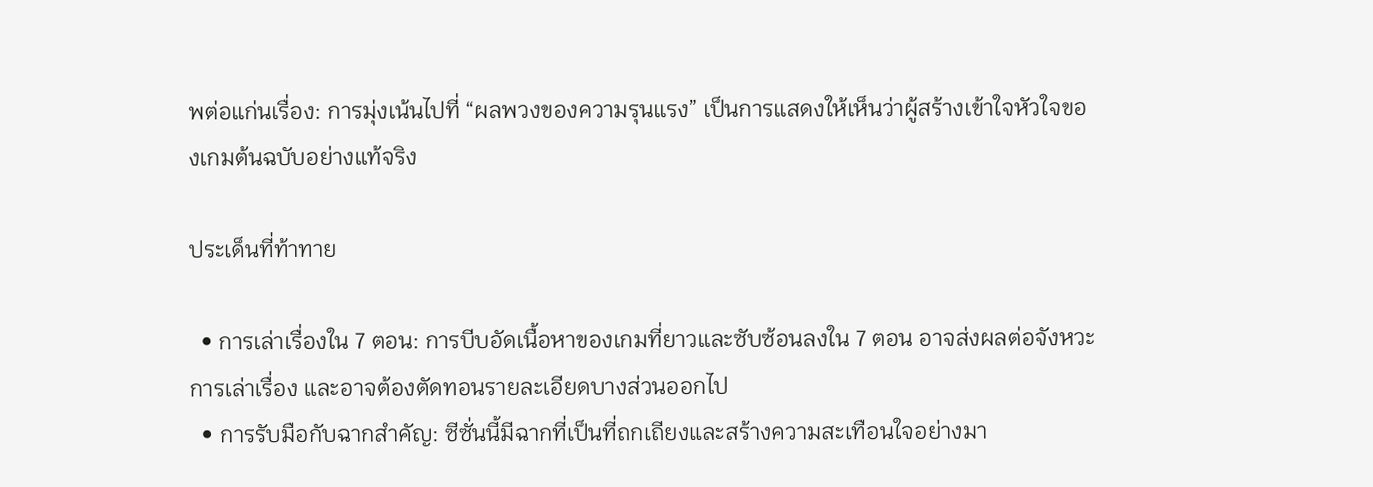พต่อแก่นเรื่อง: การมุ่งเน้นไปที่ “ผลพวงของความรุนแรง” เป็นการแสดงให้เห็นว่าผู้สร้างเข้าใจหัวใจของเกมต้นฉบับอย่างแท้จริง

ประเด็นที่ท้าทาย

  • การเล่าเรื่องใน 7 ตอน: การบีบอัดเนื้อหาของเกมที่ยาวและซับซ้อนลงใน 7 ตอน อาจส่งผลต่อจังหวะการเล่าเรื่อง และอาจต้องตัดทอนรายละเอียดบางส่วนออกไป
  • การรับมือกับฉากสำคัญ: ซีซั่นนี้มีฉากที่เป็นที่ถกเถียงและสร้างความสะเทือนใจอย่างมา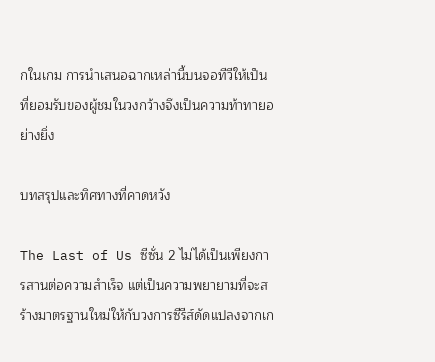กในเกม การนำเสนอฉากเหล่านี้บนจอทีวีให้เป็นที่ยอมรับของผู้ชมในวงกว้างจึงเป็นความท้าทายอย่างยิ่ง

บทสรุปและทิศทางที่คาดหวัง

The Last of Us ซีซั่น 2 ไม่ได้เป็นเพียงการสานต่อความสำเร็จ แต่เป็นความพยายามที่จะสร้างมาตรฐานใหม่ให้กับวงการซีรีส์ดัดแปลงจากเก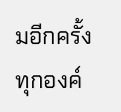มอีกครั้ง ทุกองค์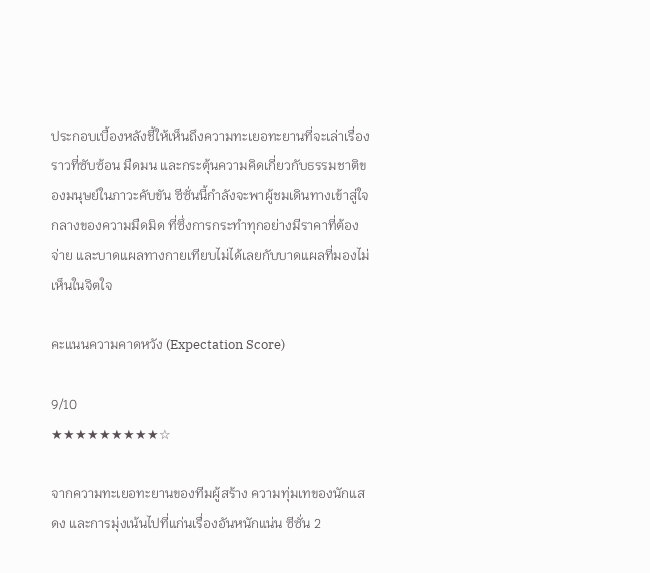ประกอบเบื้องหลังชี้ให้เห็นถึงความทะเยอทะยานที่จะเล่าเรื่องราวที่ซับซ้อน มืดมน และกระตุ้นความคิดเกี่ยวกับธรรมชาติของมนุษย์ในภาวะคับขัน ซีซั่นนี้กำลังจะพาผู้ชมเดินทางเข้าสู่ใจกลางของความมืดมิด ที่ซึ่งการกระทำทุกอย่างมีราคาที่ต้องจ่าย และบาดแผลทางกายเทียบไม่ได้เลยกับบาดแผลที่มองไม่เห็นในจิตใจ

คะแนนความคาดหวัง (Expectation Score)

9/10
★★★★★★★★★☆

จากความทะเยอทะยานของทีมผู้สร้าง ความทุ่มเทของนักแสดง และการมุ่งเน้นไปที่แก่นเรื่องอันหนักแน่น ซีซั่น 2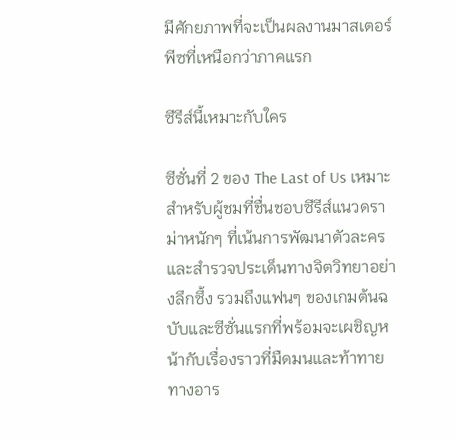มีศักยภาพที่จะเป็นผลงานมาสเตอร์พีซที่เหนือกว่าภาคแรก

ซีรีส์นี้เหมาะกับใคร

ซีซั่นที่ 2 ของ The Last of Us เหมาะสำหรับผู้ชมที่ชื่นชอบซีรีส์แนวดราม่าหนักๆ ที่เน้นการพัฒนาตัวละครและสำรวจประเด็นทางจิตวิทยาอย่างลึกซึ้ง รวมถึงแฟนๆ ของเกมต้นฉบับและซีซั่นแรกที่พร้อมจะเผชิญหน้ากับเรื่องราวที่มืดมนและท้าทายทางอาร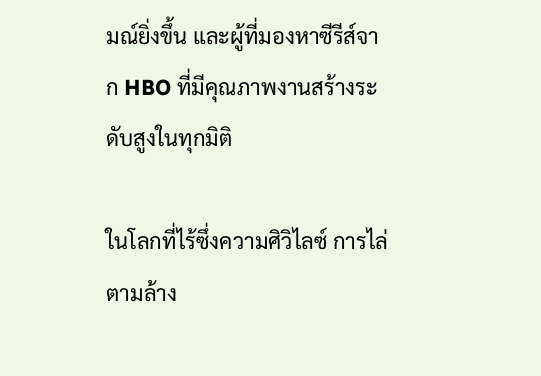มณ์ยิ่งขึ้น และผู้ที่มองหาซีรีส์จาก HBO ที่มีคุณภาพงานสร้างระดับสูงในทุกมิติ

ในโลกที่ไร้ซึ่งความศิวิไลซ์ การไล่ตามล้าง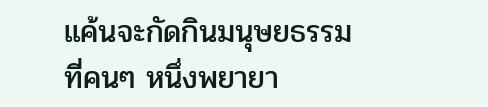แค้นจะกัดกินมนุษยธรรมที่คนๆ หนึ่งพยายา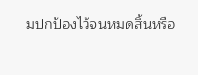มปกป้องไว้จนหมดสิ้นหรือ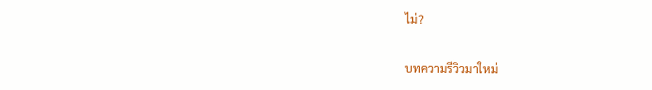ไม่?

บทความรีวิวมาใหม่